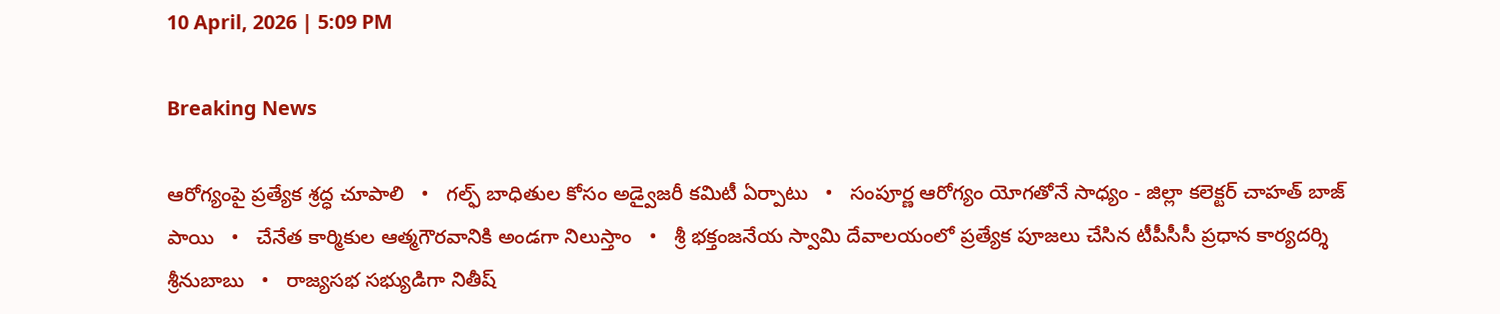10 April, 2026 | 5:09 PM

Breaking News

ఆరోగ్యంపై ప్రత్యేక శ్రద్ధ చూపాలి   •   గల్ఫ్ బాధితుల కోసం అడ్వైజరీ కమిటీ ఏర్పాటు   •   సంపూర్ణ ఆరోగ్యం యోగతోనే సాధ్యం - జిల్లా కలెక్టర్ చాహత్ బాజ్ పాయి   •   చేనేత కార్మికుల ఆత్మగౌరవానికి అండగా నిలుస్తాం   •   శ్రీ భక్తంజనేయ స్వామి దేవాలయంలో ప్రత్యేక పూజలు చేసిన టీపీసీసీ ప్రధాన కార్యదర్శి శ్రీనుబాబు   •   రాజ్యసభ సభ్యుడిగా నితీష్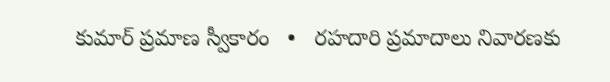కుమార్ ప్రమాణ స్వీకారం   •   రహదారి ప్రమాదాలు నివారణకు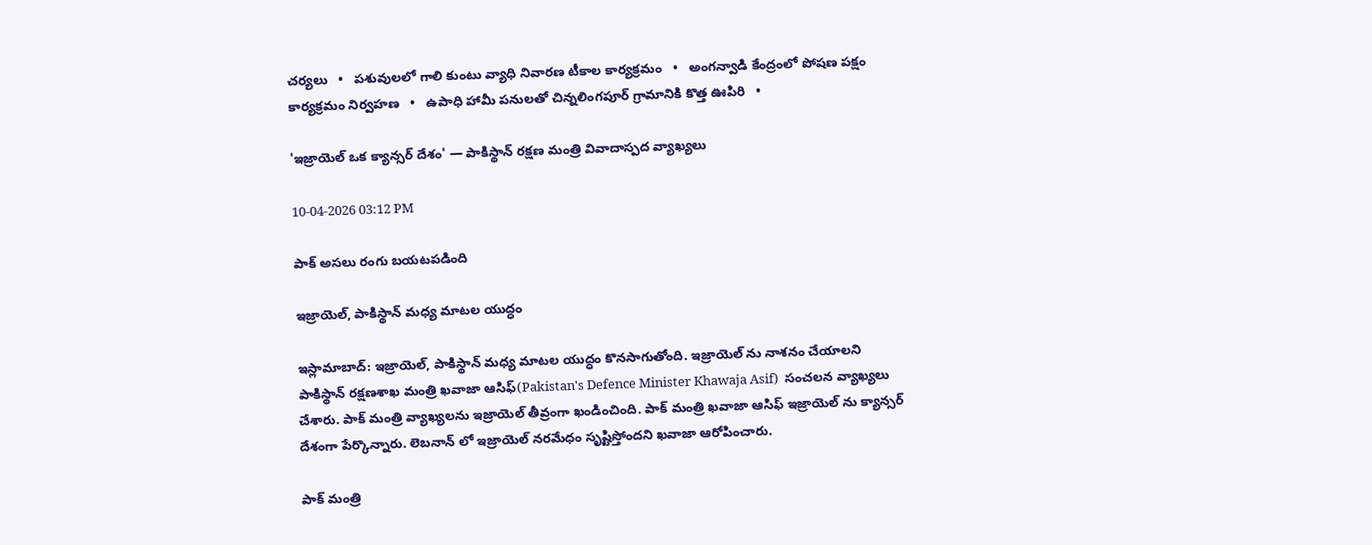చర్యలు   •   పశువులలో గాలి కుంటు వ్యాధి నివారణ టీకాల కార్యక్రమం   •   అంగన్వాడి కేంద్రంలో పోషణ పక్షం కార్యక్రమం నిర్వహణ   •   ఉపాధి హామీ పనులతో చిన్నలింగపూర్ గ్రామానికి కొత్త ఊపిరి   •

'ఇజ్రాయెల్ ఒక క్యాన్సర్ దేశం' — పాకిస్థాన్ రక్షణ మంత్రి వివాదాస్పద వ్యాఖ్యలు

10-04-2026 03:12 PM

పాక్ అసలు రంగు బయటపడింది

ఇజ్రాయెల్, పాకిస్థాన్ మధ్య మాటల యుద్ధం

ఇస్లామాబాద్: ఇజ్రాయెల్, పాకిస్థాన్ మధ్య మాటల యుద్ధం కొనసాగుతోంది. ఇజ్రాయెల్ ను నాశనం చేయాలని పాకిస్థాన్ రక్షణశాఖ మంత్రి ఖవాజా ఆసిఫ్(Pakistan's Defence Minister Khawaja Asif)  సంచలన వ్యాఖ్యలు చేశారు. పాక్ మంత్రి వ్యాఖ్యలను ఇజ్రాయెల్ తీవ్రంగా ఖండించింది. పాక్ మంత్రి ఖవాజా ఆసిఫ్ ఇజ్రాయెల్ ను క్యాన్సర్ దేశంగా పేర్కొన్నారు. లెబనాన్ లో ఇజ్రాయెల్ నరమేధం సృష్టిస్తోందని ఖవాజా ఆరోపించారు.

పాక్ మంత్రి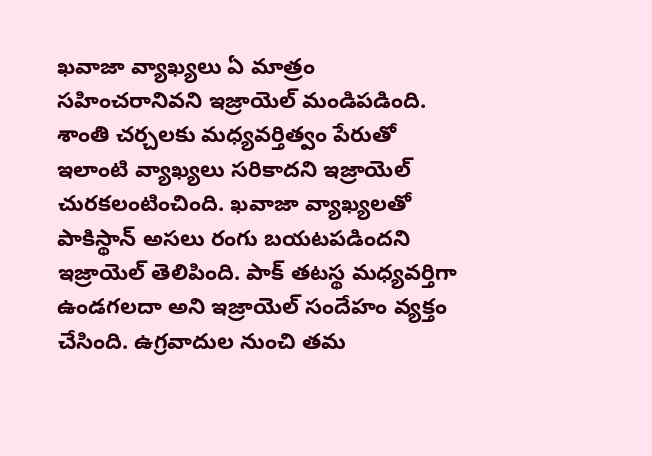ఖవాజా వ్యాఖ్యలు ఏ మాత్రం సహించరానివని ఇజ్రాయెల్ మండిపడింది. శాంతి చర్చలకు మధ్యవర్తిత్వం పేరుతో ఇలాంటి వ్యాఖ్యలు సరికాదని ఇజ్రాయెల్ చురకలంటించింది. ఖవాజా వ్యాఖ్యలతో పాకిస్థాన్ అసలు రంగు బయటపడిందని ఇజ్రాయెల్ తెలిపింది. పాక్ తటస్థ మధ్యవర్తిగా ఉండగలదా అని ఇజ్రాయెల్ సందేహం వ్యక్తం చేసింది. ఉగ్రవాదుల నుంచి తమ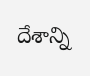దేశాన్ని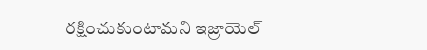రక్షించుకుంటామని ఇజ్రాయెల్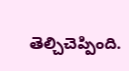తెల్చిచెప్పింది.